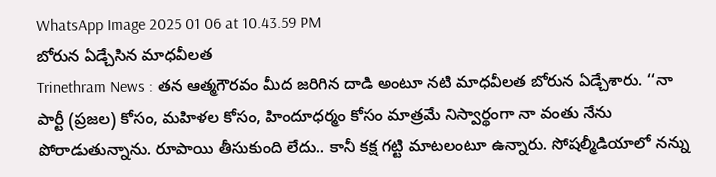WhatsApp Image 2025 01 06 at 10.43.59 PM
బోరున ఏడ్చేసిన మాధవీలత
Trinethram News : తన ఆత్మగౌరవం మీద జరిగిన దాడి అంటూ నటి మాధవీలత బోరున ఏడ్చేశారు. ‘‘నా పార్టీ (ప్రజల) కోసం, మహిళల కోసం, హిందూధర్మం కోసం మాత్రమే నిస్వార్థంగా నా వంతు నేను పోరాడుతున్నాను. రూపాయి తీసుకుంది లేదు.. కానీ కక్ష గట్టి మాటలంటూ ఉన్నారు. సోషల్మీడియాలో నన్ను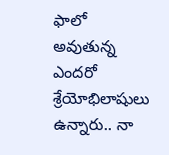ఫాలో అవుతున్న ఎందరో శ్రేయోభిలాషులు ఉన్నారు.. నా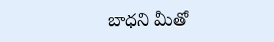బాధని మీతో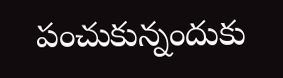పంచుకున్నందుకు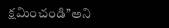క్షమించండి’’అని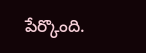పేర్కొంది.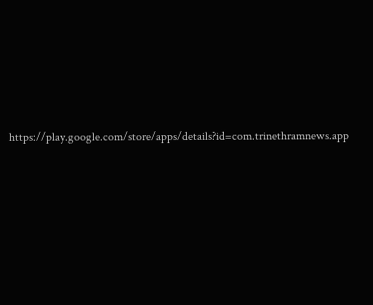https://play.google.com/store/apps/details?id=com.trinethramnews.app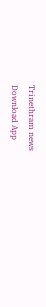Trinethram news
Download App